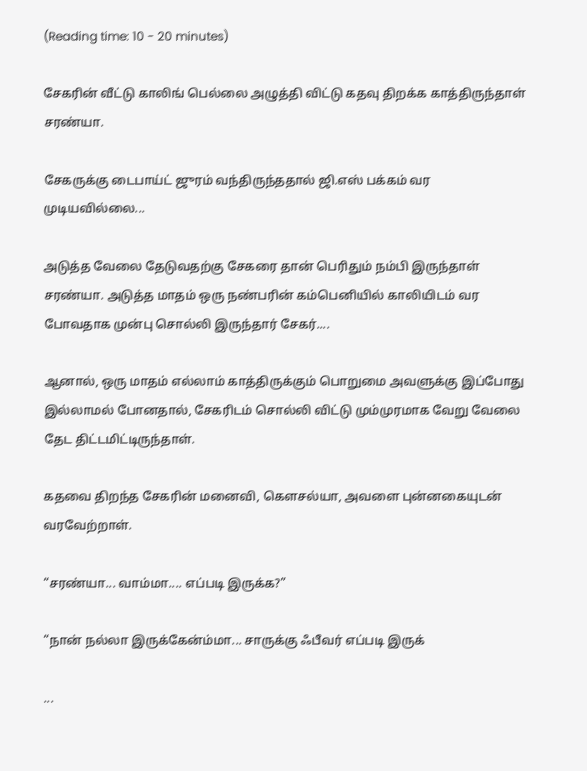(Reading time: 10 - 20 minutes)

சேகரின் வீட்டு காலிங் பெல்லை அழுத்தி விட்டு கதவு திறக்க காத்திருந்தாள் சரண்யா.

சேகருக்கு டைபாய்ட் ஜுரம் வந்திருந்ததால் ஜி.எஸ் பக்கம் வர முடியவில்லை...

அடுத்த வேலை தேடுவதற்கு சேகரை தான் பெரிதும் நம்பி இருந்தாள் சரண்யா. அடுத்த மாதம் ஒரு நண்பரின் கம்பெனியில் காலியிடம் வர போவதாக முன்பு சொல்லி இருந்தார் சேகர்....

ஆனால், ஒரு மாதம் எல்லாம் காத்திருக்கும் பொறுமை அவளுக்கு இப்போது இல்லாமல் போனதால், சேகரிடம் சொல்லி விட்டு மும்முரமாக வேறு வேலை தேட திட்டமிட்டிருந்தாள்.

கதவை திறந்த சேகரின் மனைவி, கௌசல்யா, அவளை புன்னகையுடன் வரவேற்றாள்.

“சரண்யா... வாம்மா.... எப்படி இருக்க?”

“நான் நல்லா இருக்கேன்ம்மா... சாருக்கு ஃபீவர் எப்படி இருக்

...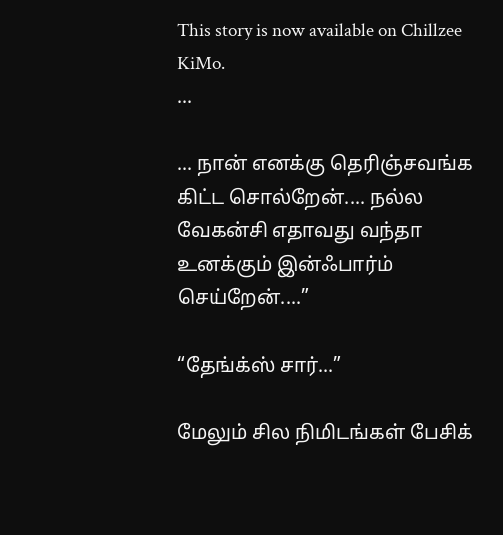This story is now available on Chillzee KiMo.
...

... நான் எனக்கு தெரிஞ்சவங்க கிட்ட சொல்றேன்.... நல்ல வேகன்சி எதாவது வந்தா உனக்கும் இன்ஃபார்ம் செய்றேன்....”

“தேங்க்ஸ் சார்...”

மேலும் சில நிமிடங்கள் பேசிக்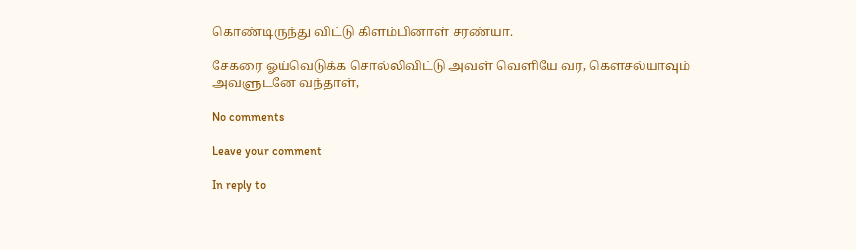கொண்டிருந்து விட்டு கிளம்பினாள் சரண்யா.

சேகரை ஓய்வெடுக்க சொல்லிவிட்டு அவள் வெளியே வர, கௌசல்யாவும் அவளுடனே வந்தாள்,

No comments

Leave your comment

In reply to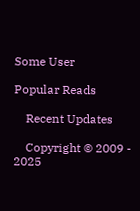Some User

Popular Reads

    Recent Updates

    Copyright © 2009 - 2025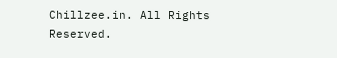Chillzee.in. All Rights Reserved.